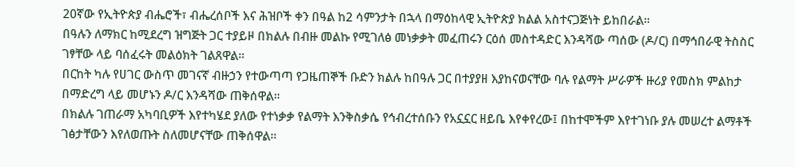20ኛው የኢትዮጵያ ብሔሮች፣ ብሔረሰቦች እና ሕዝቦች ቀን በዓል ከ2 ሳምንታት በኋላ በማዕከላዊ ኢትዮጵያ ክልል አስተናጋጅነት ይከበራል።
በዓሉን ለማክር ከሚደረግ ዝግጅት ጋር ተያይዞ በክልሉ በብዙ መልኩ የሚገለፅ መነቃቃት መፈጠሩን ርዕሰ መስተዳድር እንዳሻው ጣሰው (ዶ/ር) በማኅበራዊ ትስስር ገፃቸው ላይ ባሰፈሩት መልዕክት ገልጸዋል።
በርከት ካሉ የሀገር ውስጥ መገናኛ ብዙኃን የተውጣጣ የጋዜጠኞች ቡድን ክልሉ ከበዓሉ ጋር በተያያዘ እያከናወናቸው ባሉ የልማት ሥራዎች ዙሪያ የመስክ ምልከታ በማድረግ ላይ መሆኑን ዶ/ር እንዳሻው ጠቅሰዋል።
በክልሉ ገጠራማ አካባቢዎች እየተካሄደ ያለው የተነቃቃ የልማት እንቅስቃሴ የኅብረተሰቡን የአኗኗር ዘይቤ እየቀየረው፤ በከተሞችም እየተገነቡ ያሉ መሠረተ ልማቶች ገፅታቸውን እየለወጡት ስለመሆናቸው ጠቅሰዋል።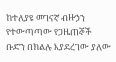ከተለያዩ መገናኛ ብዙኃን የተውጣጣው የጋዜጠኞች ቡድን በክልሉ እያደረገው ያለው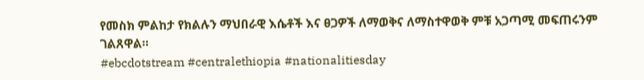የመስክ ምልከታ የክልሉን ማህበራዊ እሴቶች እና ፀጋዎች ለማወቅና ለማስተዋወቅ ምቹ አጋጣሚ መፍጠሩንም ገልጸዋል።
#ebcdotstream #centralethiopia #nationalitiesday